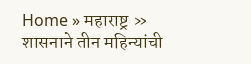Home » महाराष्ट्र » शासनाने तीन महिन्यांची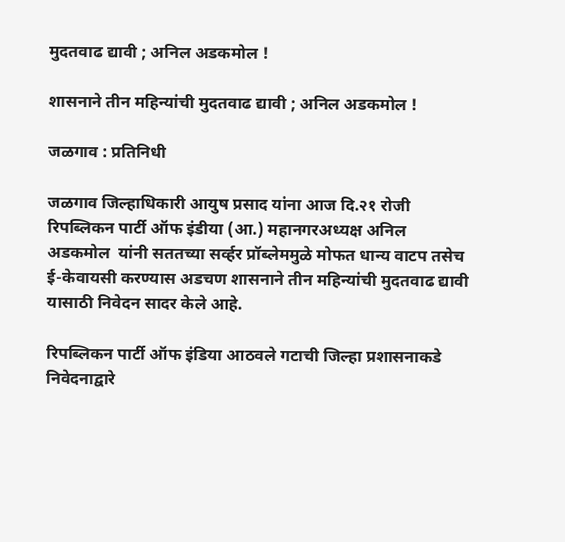मुदतवाढ द्यावी ; अनिल अडकमोल !

शासनाने तीन महिन्यांची मुदतवाढ द्यावी ; अनिल अडकमोल !

जळगाव : प्रतिनिधी

जळगाव जिल्हाधिकारी आयुष प्रसाद यांना आज दि.२१ रोजी रिपब्लिकन पार्टी ऑफ इंडीया (आ.) महानगरअध्यक्ष अनिल अडकमोल  यांनी सततच्या सर्व्हर प्रॉब्लेममुळे मोफत धान्य वाटप तसेच ई-केवायसी करण्यास अडचण शासनाने तीन महिन्यांची मुदतवाढ द्यावी यासाठी निवेदन सादर केले आहे.

रिपब्लिकन पार्टी ऑफ इंडिया आठवले गटाची जिल्हा प्रशासनाकडे निवेदनाद्वारे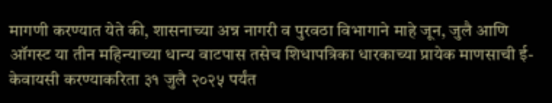मागणी करण्यात येते की, शासनाच्या अन्न नागरी व पुरवठा विभागाने माहे जून, जुलै आणि ऑगस्ट या तीन महिन्याच्या धान्य वाटपास तसेच शिधापत्रिका धारकाच्या प्रायेक माणसाची ई-केवायसी करण्याकरिता ३१ जुलै २०२५ पर्यंत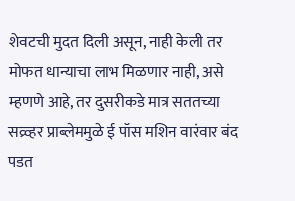शेवटची मुदत दिली असून, नाही केली तर मोफत धान्याचा लाभ मिळणार नाही, असे म्हणणे आहे, तर दुसरीकडे मात्र सततच्या सव्र्व्हर प्राब्लेममुळे ई पॉस मशिन वारंवार बंद पडत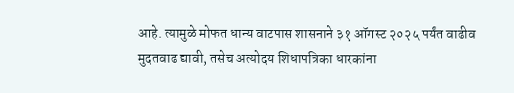आहे. त्यामुळे मोफत धान्य वाटपास शासनाने ३१ ऑगस्ट २०२५ पर्यंत वाढीव मुदतवाढ द्यावी, तसेच अत्योदय शिधापत्रिका धारकांना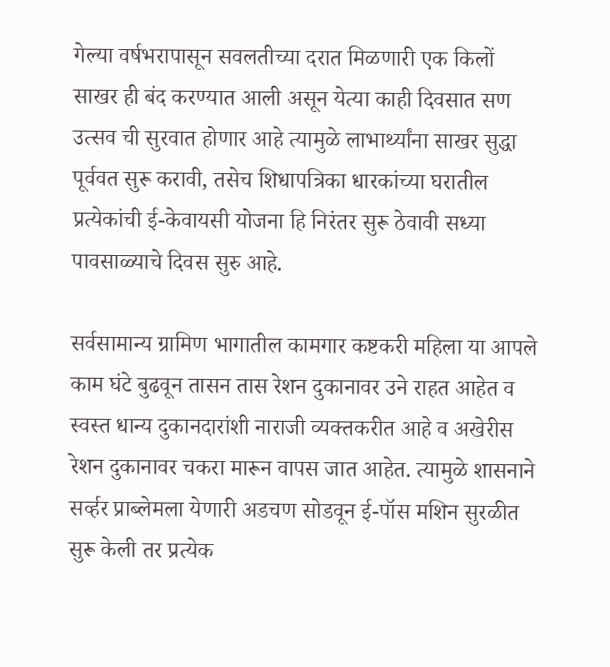गेल्या वर्षभरापासून सवलतीच्या दरात मिळणारी एक किलों साखर ही बंद करण्यात आली असून येत्या काही दिवसात सण उत्सव ची सुरवात होणार आहे त्यामुळे लाभार्थ्यांना साखर सुद्धा पूर्ववत सुरू करावी, तसेच शिधापत्रिका धारकांच्या घरातील प्रत्येकांची ई-केवायसी योजना हि निरंतर सुरू ठेवावी सध्या पावसाळ्याचे दिवस सुरु आहे.

सर्वसामान्य ग्रामिण भागातील कामगार कष्टकरी महिला या आपले काम घंटे बुढवून तासन तास रेशन दुकानावर उने राहत आहेत व स्वस्त धान्य दुकानदारांशी नाराजी व्यक्तकरीत आहे व अखेरीस रेशन दुकानावर चकरा मारून वापस जात आहेत. त्यामुळे शासनाने सर्व्हर प्राब्लेमला येणारी अडचण सोडवून ई-पॉस मशिन सुरळीत सुरू केली तर प्रत्येक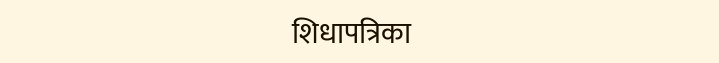शिधापत्रिका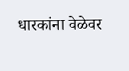धारकांना वेळेवर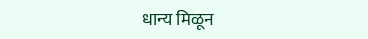धान्य मिळून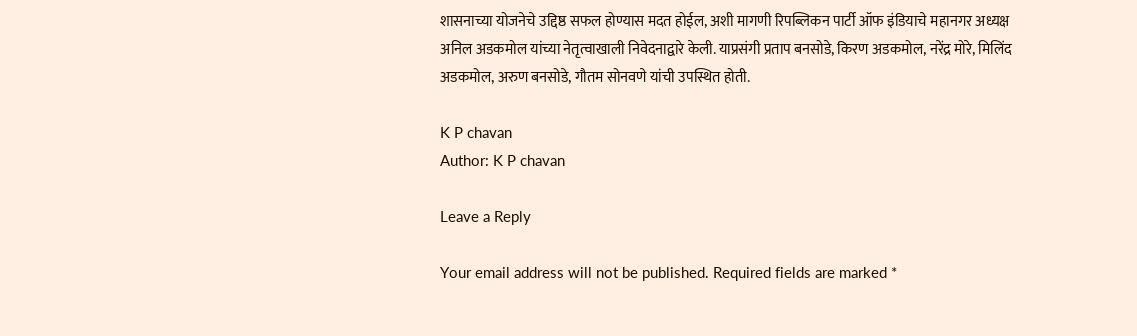शासनाच्या योजनेचे उद्दिष्ठ सफल होण्यास मदत होईल, अशी मागणी रिपब्लिकन पार्टी ऑफ इंडियाचे महानगर अध्यक्ष अनिल अडकमोल यांच्या नेतृत्वाखाली निवेदनाद्वारे केली. याप्रसंगी प्रताप बनसोडे, किरण अडकमोल, नरेंद्र मोरे, मिलिंद अडकमोल, अरुण बनसोडे, गौतम सोनवणे यांची उपस्थित होती.

K P chavan
Author: K P chavan

Leave a Reply

Your email address will not be published. Required fields are marked *